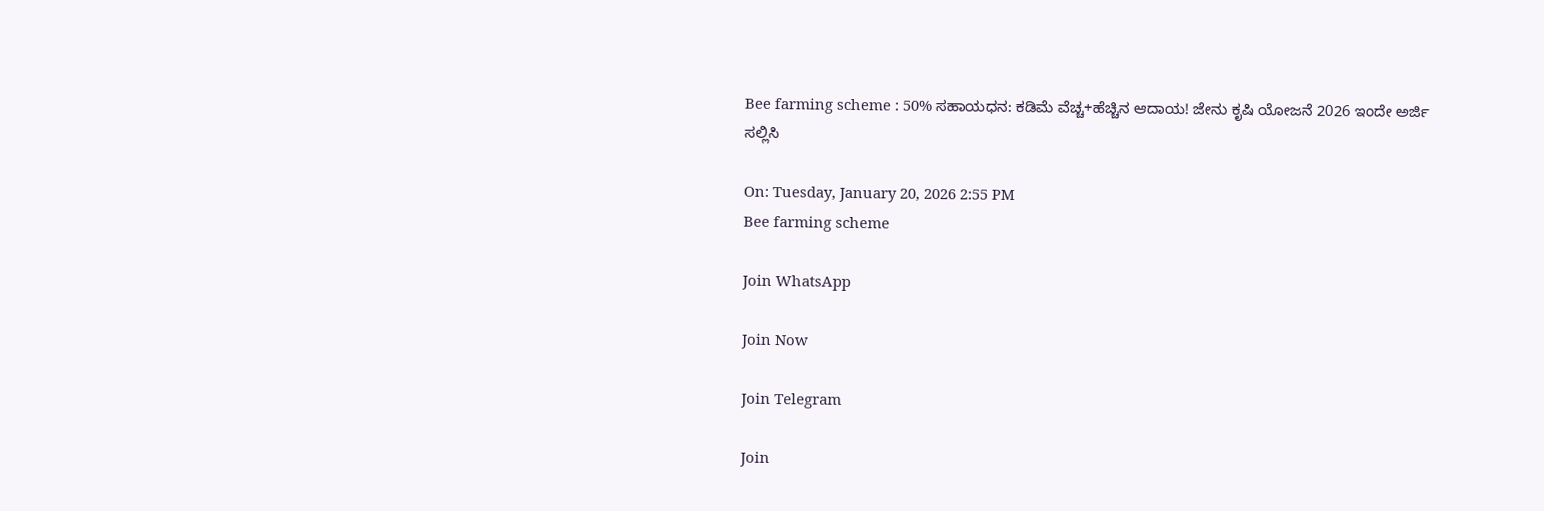Bee farming scheme : 50% ಸಹಾಯಧನ: ಕಡಿಮೆ ವೆಚ್ಚ+ಹೆಚ್ಚಿನ ಆದಾಯ! ಜೇನು ಕೃಷಿ ಯೋಜನೆ 2026 ಇಂದೇ ಅರ್ಜಿ ಸಲ್ಲಿಸಿ

On: Tuesday, January 20, 2026 2:55 PM
Bee farming scheme

Join WhatsApp

Join Now

Join Telegram

Join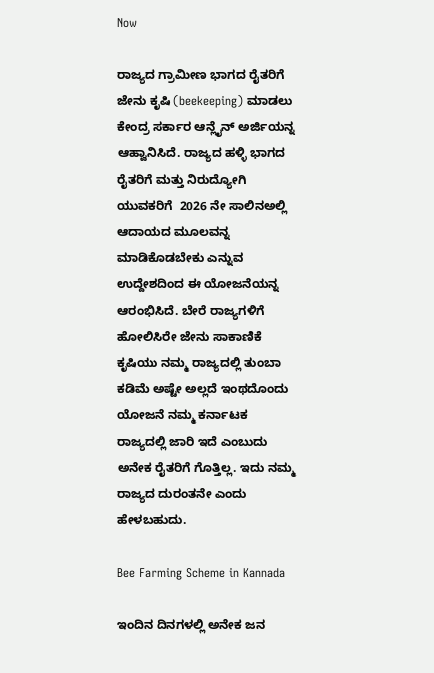Now

ರಾಜ್ಯದ ಗ್ರಾಮೀಣ ಭಾಗದ ರೈತರಿಗೆ ಜೇನು ಕೃಷಿ (beekeeping) ಮಾಡಲು ಕೇಂದ್ರ ಸರ್ಕಾರ ಆನ್ಲೈನ್ ಅರ್ಜಿಯನ್ನ ಆಹ್ವಾನಿಸಿದೆ. ರಾಜ್ಯದ ಹಳ್ಳಿ ಭಾಗದ ರೈತರಿಗೆ ಮತ್ತು ನಿರುದ್ಯೋಗಿ ಯುವಕರಿಗೆ  2026 ನೇ ಸಾಲಿನಅಲ್ಲಿ ಆದಾಯದ ಮೂಲವನ್ನ ಮಾಡಿಕೊಡಬೇಕು ಎನ್ನುವ ಉದ್ದೇಶದಿಂದ ಈ ಯೋಜನೆಯನ್ನ ಆರಂಭಿಸಿದೆ. ಬೇರೆ ರಾಜ್ಯಗಳಿಗೆ ಹೋಲಿಸಿರೇ ಜೇನು ಸಾಕಾಣಿಕೆ ಕೃಷಿಯು ನಮ್ಮ ರಾಜ್ಯದಲ್ಲಿ ತುಂಬಾ ಕಡಿಮೆ ಅಷ್ಟೇ ಅಲ್ಲದೆ ಇಂಥದೊಂದು ಯೋಜನೆ ನಮ್ಮ ಕರ್ನಾಟಕ ರಾಜ್ಯದಲ್ಲಿ ಜಾರಿ ಇದೆ ಎಂಬುದು ಅನೇಕ ರೈತರಿಗೆ ಗೊತ್ತಿಲ್ಲ. ಇದು ನಮ್ಮ ರಾಜ್ಯದ ದುರಂತನೇ ಎಂದು ಹೇಳಬಹುದು.

Bee Farming Scheme in Kannada

ಇಂದಿನ ದಿನಗಳಲ್ಲಿ ಅನೇಕ ಜನ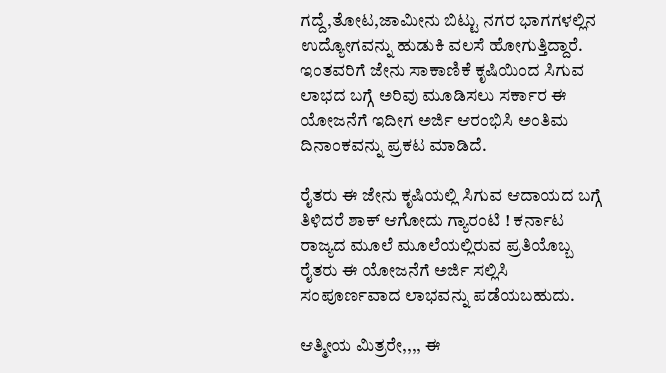ಗದ್ದೆ,ತೋಟ,ಜಾಮೀನು ಬಿಟ್ಟು ನಗರ ಭಾಗಗಳಲ್ಲಿನ ಉದ್ಯೋಗವನ್ನು ಹುಡುಕಿ ವಲಸೆ ಹೋಗುತ್ತಿದ್ದಾರೆ. ಇಂತವರಿಗೆ ಜೇನು ಸಾಕಾಣಿಕೆ ಕೃಷಿಯಿಂದ ಸಿಗುವ ಲಾಭದ ಬಗ್ಗೆ ಅರಿವು ಮೂಡಿಸಲು ಸರ್ಕಾರ ಈ ಯೋಜನೆಗೆ ಇದೀಗ ಅರ್ಜಿ ಆರಂಭಿಸಿ ಅಂತಿಮ ದಿನಾಂಕವನ್ನು ಪ್ರಕಟ ಮಾಡಿದೆ.

ರೈತರು ಈ ಜೇನು ಕೃಷಿಯಲ್ಲಿ ಸಿಗುವ ಆದಾಯದ ಬಗ್ಗೆ ತಿಳಿದರೆ ಶಾಕ್ ಆಗೋದು ಗ್ಯಾರಂಟಿ ! ಕರ್ನಾಟ ರಾಜ್ಯದ ಮೂಲೆ ಮೂಲೆಯಲ್ಲಿರುವ ಪ್ರತಿಯೊಬ್ಬ ರೈತರು ಈ ಯೋಜನೆಗೆ ಅರ್ಜಿ ಸಲ್ಲಿಸಿ ಸಂಪೂರ್ಣವಾದ ಲಾಭವನ್ನು ಪಡೆಯಬಹುದು.

ಆತ್ಮೀಯ ಮಿತ್ರರೇ,,,, ಈ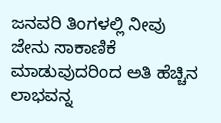ಜನವರಿ ತಿಂಗಳಲ್ಲಿ ನೀವು ಜೇನು ಸಾಕಾಣಿಕೆ ಮಾಡುವುದರಿಂದ ಅತಿ ಹೆಚ್ಚಿನ ಲಾಭವನ್ನ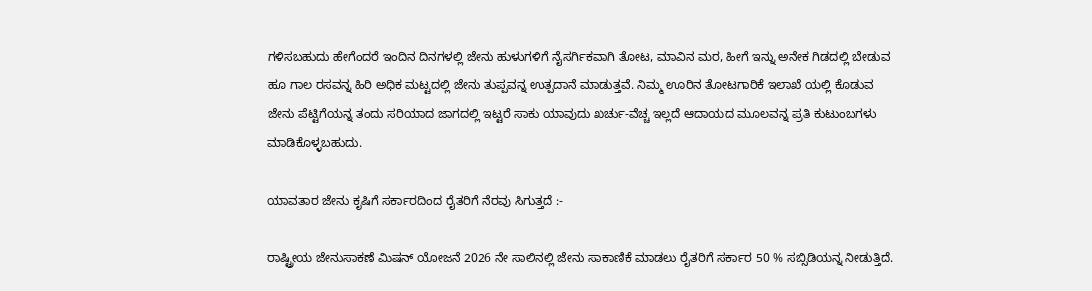ಗಳಿಸಬಹುದು ಹೇಗೆಂದರೆ ಇಂದಿನ ದಿನಗಳಲ್ಲಿ ಜೇನು ಹುಳುಗಳಿಗೆ ನೈಸರ್ಗಿಕವಾಗಿ ತೋಟ, ಮಾವಿನ ಮರ, ಹೀಗೆ ಇನ್ನು ಅನೇಕ ಗಿಡದಲ್ಲಿ ಬೇಡುವ ಹೂ ಗಾಲ ರಸವನ್ನ ಹಿರಿ ಅಧಿಕ ಮಟ್ಟದಲ್ಲಿ ಜೇನು ತುಪ್ಪವನ್ನ ಉತ್ಪದಾನೆ ಮಾಡುತ್ತವೆ. ನಿಮ್ಮ ಊರಿನ ತೋಟಗಾರಿಕೆ ಇಲಾಖೆ ಯಲ್ಲಿ ಕೊಡುವ ಜೇನು ಪೆಟ್ಟಿಗೆಯನ್ನ ತಂದು ಸರಿಯಾದ ಜಾಗದಲ್ಲಿ ಇಟ್ಟರೆ ಸಾಕು ಯಾವುದು ಖರ್ಚು-ವೆಚ್ಚ ಇಲ್ಲದೆ ಆದಾಯದ ಮೂಲವನ್ನ ಪ್ರತಿ ಕುಟುಂಬಗಳು ಮಾಡಿಕೊಳ್ಳಬಹುದು.

ಯಾವತಾರ ಜೇನು ಕೃಷಿಗೆ ಸರ್ಕಾರದಿಂದ ರೈತರಿಗೆ ನೆರವು ಸಿಗುತ್ತದೆ :-

ರಾಷ್ಟ್ರೀಯ ಜೇನುಸಾಕಣೆ ಮಿಷನ್ ಯೋಜನೆ 2026 ನೇ ಸಾಲಿನಲ್ಲಿ ಜೇನು ಸಾಕಾಣಿಕೆ ಮಾಡಲು ರೈತರಿಗೆ ಸರ್ಕಾರ 50 % ಸಬ್ಸಿಡಿಯನ್ನ ನೀಡುತ್ತಿದೆ.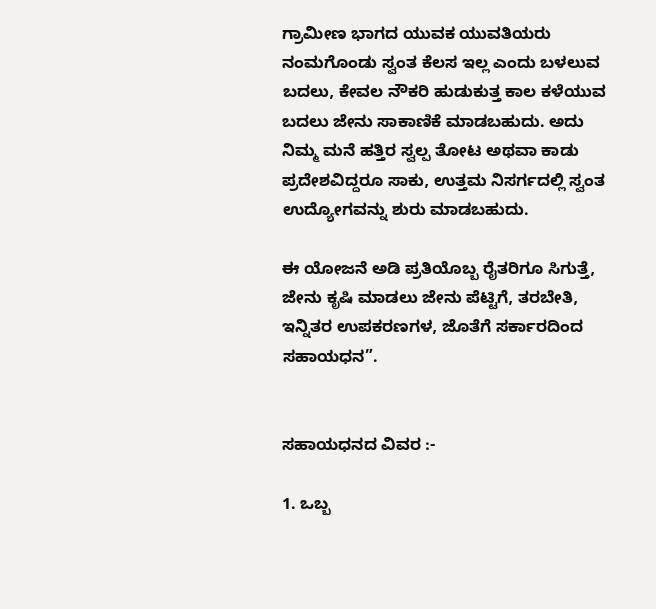ಗ್ರಾಮೀಣ ಭಾಗದ ಯುವಕ ಯುವತಿಯರು ನಂಮಗೊಂಡು ಸ್ವಂತ ಕೆಲಸ ಇಲ್ಲ ಎಂದು ಬಳಲುವ ಬದಲು, ಕೇವಲ ನೌಕರಿ ಹುಡುಕುತ್ತ ಕಾಲ ಕಳೆಯುವ ಬದಲು ಜೇನು ಸಾಕಾಣಿಕೆ ಮಾಡಬಹುದು. ಅದು ನಿಮ್ಮ ಮನೆ ಹತ್ತಿರ ಸ್ವಲ್ಪ ತೋಟ ಅಥವಾ ಕಾಡು ಪ್ರದೇಶವಿದ್ದರೂ ಸಾಕು, ಉತ್ತಮ ನಿಸರ್ಗದಲ್ಲಿ ಸ್ವಂತ ಉದ್ಯೋಗವನ್ನು ಶುರು ಮಾಡಬಹುದು.

ಈ ಯೋಜನೆ ಅಡಿ ಪ್ರತಿಯೊಬ್ಬ ರೈತರಿಗೂ ಸಿಗುತ್ತೆ, ಜೇನು ಕೃಷಿ ಮಾಡಲು ಜೇನು ಪೆಟ್ಟಿಗೆ, ತರಬೇತಿ, ಇನ್ನಿತರ ಉಪಕರಣಗಳ, ಜೊತೆಗೆ ಸರ್ಕಾರದಿಂದ ಸಹಾಯಧನ”.


ಸಹಾಯಧನದ ವಿವರ :-

1. ಒಬ್ಬ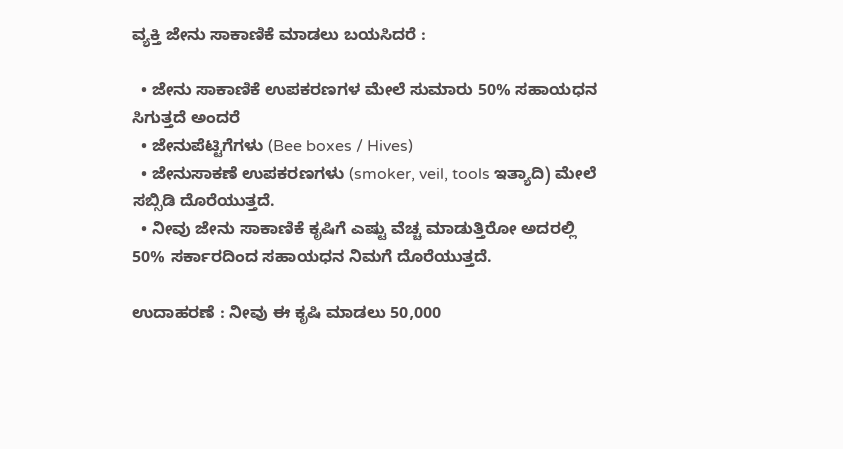ವ್ಯಕ್ತಿ ಜೇನು ಸಾಕಾಣಿಕೆ ಮಾಡಲು ಬಯಸಿದರೆ :

  • ಜೇನು ಸಾಕಾಣಿಕೆ ಉಪಕರಣಗಳ ಮೇಲೆ ಸುಮಾರು 50% ಸಹಾಯಧನ ಸಿಗುತ್ತದೆ ಅಂದರೆ
  • ಜೇನುಪೆಟ್ಟಿಗೆಗಳು (Bee boxes / Hives)
  • ಜೇನುಸಾಕಣೆ ಉಪಕರಣಗಳು (smoker, veil, tools ಇತ್ಯಾದಿ) ಮೇಲೆ ಸಬ್ಸಿಡಿ ದೊರೆಯುತ್ತದೆ.
  • ನೀವು ಜೇನು ಸಾಕಾಣಿಕೆ ಕೃಷಿಗೆ ಎಷ್ಟು ವೆಚ್ಚ ಮಾಡುತ್ತಿರೋ ಅದರಲ್ಲಿ 50% ಸರ್ಕಾರದಿಂದ ಸಹಾಯಧನ ನಿಮಗೆ ದೊರೆಯುತ್ತದೆ.

ಉದಾಹರಣೆ : ನೀವು ಈ ಕೃಷಿ ಮಾಡಲು 50,000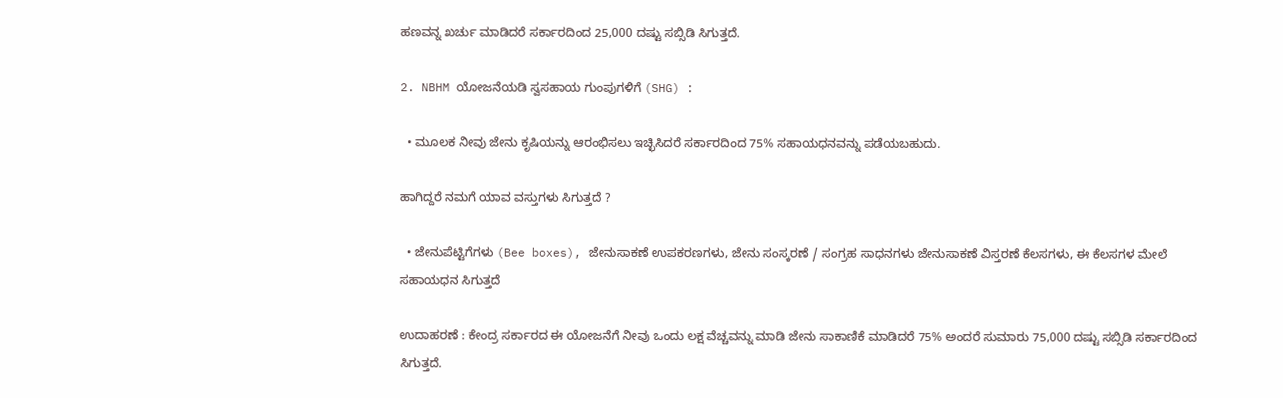ಹಣವನ್ನ ಖರ್ಚು ಮಾಡಿದರೆ ಸರ್ಕಾರದಿಂದ 25,000 ದಷ್ಟು ಸಬ್ಸಿಡಿ ಸಿಗುತ್ತದೆ.

2. NBHM ಯೋಜನೆಯಡಿ ಸ್ವಸಹಾಯ ಗುಂಪುಗಳಿಗೆ (SHG) :

  • ಮೂಲಕ ನೀವು ಜೇನು ಕೃಷಿಯನ್ನು ಆರಂಭಿಸಲು ಇಚ್ಛಿಸಿದರೆ ಸರ್ಕಾರದಿಂದ 75% ಸಹಾಯಧನವನ್ನು ಪಡೆಯಬಹುದು.

ಹಾಗಿದ್ದರೆ ನಮಗೆ ಯಾವ ವಸ್ತುಗಳು ಸಿಗುತ್ತದೆ ?

  • ಜೇನುಪೆಟ್ಟಿಗೆಗಳು (Bee boxes), ಜೇನುಸಾಕಣೆ ಉಪಕರಣಗಳು, ಜೇನು ಸಂಸ್ಕರಣೆ / ಸಂಗ್ರಹ ಸಾಧನಗಳು ಜೇನುಸಾಕಣೆ ವಿಸ್ತರಣೆ ಕೆಲಸಗಳು, ಈ ಕೆಲಸಗಳ ಮೇಲೆ ಸಹಾಯಧನ ಸಿಗುತ್ತದೆ

ಉದಾಹರಣೆ : ಕೇಂದ್ರ ಸರ್ಕಾರದ ಈ ಯೋಜನೆಗೆ ನೀವು ಒಂದು ಲಕ್ಷ ವೆಚ್ಚವನ್ನು ಮಾಡಿ ಜೇನು ಸಾಕಾಣಿಕೆ ಮಾಡಿದರೆ 75% ಅಂದರೆ ಸುಮಾರು 75,000 ದಷ್ಟು ಸಬ್ಸಿಡಿ ಸರ್ಕಾರದಿಂದ ಸಿಗುತ್ತದೆ.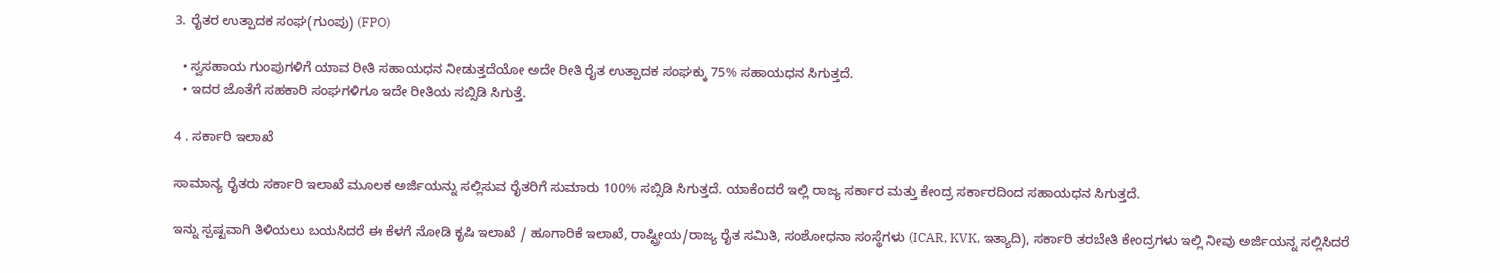3. ರೈತರ ಉತ್ಪಾದಕ ಸಂಘ(ಗುಂಪು) (FPO)

  • ಸ್ವಸಹಾಯ ಗುಂಪುಗಳಿಗೆ ಯಾವ ರೀತಿ ಸಹಾಯಧನ ನೀಡುತ್ತದೆಯೋ ಅದೇ ರೀತಿ ರೈತ ಉತ್ಪಾದಕ ಸಂಘಕ್ಕು 75% ಸಹಾಯಧನ ಸಿಗುತ್ತದೆ.
  • ಇದರ ಜೊತೆಗೆ ಸಹಕಾರಿ ಸಂಘಗಳಿಗೂ ಇದೇ ರೀತಿಯ ಸಬ್ಸಿಡಿ ಸಿಗುತ್ತೆ.

4 . ಸರ್ಕಾರಿ ಇಲಾಖೆ

ಸಾಮಾನ್ಯ ರೈತರು ಸರ್ಕಾರಿ ಇಲಾಖೆ ಮೂಲಕ ಅರ್ಜಿಯನ್ನು ಸಲ್ಲಿಸುವ ರೈತರಿಗೆ ಸುಮಾರು 100% ಸಬ್ಸಿಡಿ ಸಿಗುತ್ತದೆ. ಯಾಕೆಂದರೆ ಇಲ್ಲಿ ರಾಜ್ಯ ಸರ್ಕಾರ ಮತ್ತು ಕೇಂದ್ರ ಸರ್ಕಾರದಿಂದ ಸಹಾಯಧನ ಸಿಗುತ್ತದೆ.

ಇನ್ನು ಸ್ಪಷ್ಟವಾಗಿ ತಿಳಿಯಲು ಬಯಸಿದರೆ ಈ ಕೆಳಗೆ ನೋಡಿ ಕೃಷಿ ಇಲಾಖೆ / ಹೂಗಾರಿಕೆ ಇಲಾಖೆ, ರಾಷ್ಟ್ರೀಯ/ರಾಜ್ಯ ರೈತ ಸಮಿತಿ, ಸಂಶೋಧನಾ ಸಂಸ್ಥೆಗಳು (ICAR, KVK, ಇತ್ಯಾದಿ), ಸರ್ಕಾರಿ ತರಬೇತಿ ಕೇಂದ್ರಗಳು ಇಲ್ಲಿ ನೀವು ಅರ್ಜಿಯನ್ನ ಸಲ್ಲಿಸಿದರೆ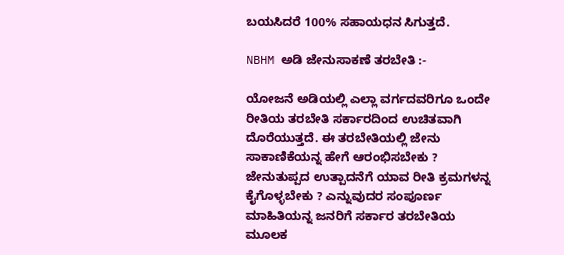ಬಯಸಿದರೆ 100% ಸಹಾಯಧನ ಸಿಗುತ್ತದೆ.

NBHM ಅಡಿ ಜೇನುಸಾಕಣೆ ತರಬೇತಿ :-

ಯೋಜನೆ ಅಡಿಯಲ್ಲಿ ಎಲ್ಲಾ ವರ್ಗದವರಿಗೂ ಒಂದೇ ರೀತಿಯ ತರಬೇತಿ ಸರ್ಕಾರದಿಂದ ಉಚಿತವಾಗಿ ದೊರೆಯುತ್ತದೆ. ಈ ತರಬೇತಿಯಲ್ಲಿ ಜೇನು ಸಾಕಾಣಿಕೆಯನ್ನ ಹೇಗೆ ಆರಂಭಿಸಬೇಕು ? ಜೇನುತುಪ್ಪದ ಉತ್ಪಾದನೆಗೆ ಯಾವ ರೀತಿ ಕ್ರಮಗಳನ್ನ ಕೈಗೊಳ್ಳಬೇಕು ? ಎನ್ನುವುದರ ಸಂಪೂರ್ಣ ಮಾಹಿತಿಯನ್ನ ಜನರಿಗೆ ಸರ್ಕಾರ ತರಬೇತಿಯ ಮೂಲಕ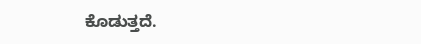ಕೊಡುತ್ತದೆ.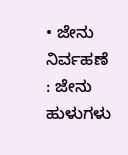• ಜೇನು ನಿರ್ವಹಣೆ : ಜೇನು ಹುಳುಗಳು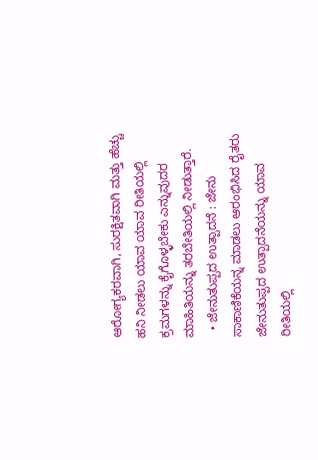ಆರೋಗ್ಯಕರವಾಗಿ, ಸುರಕ್ಷಿತವಾಗಿ ಮತ್ತು ಹೆಚ್ಚು ಹನಿ ನೀಡಲು ಯಾವ ಯಾವ ರೀತಿಯಲ್ಲಿ ಕ್ರಮಗಳನ್ನು ಕೈಗೊಳ್ಳಬೇಕು ಎನ್ನುವುದರ ಮಾಹಿತಿಯನ್ನು ತರಬೇತಿಯಲ್ಲಿ ನೀಡುತ್ತಾರೆ.
  • ಜೇನುತುಪ್ಪದ ಉತ್ಪಾದನೆ : ಜೇನು ಸಾಕಾಣಿಕೆಯನ್ನ ಮಾಡಲು ಆರಂಭಿಸಿದ ರೈತರು ಜೇನುತುಪ್ಪದ ಉತ್ಪಾದನೆಯನ್ನು ಯಾವ ರೀತಿಯಲ್ಲಿ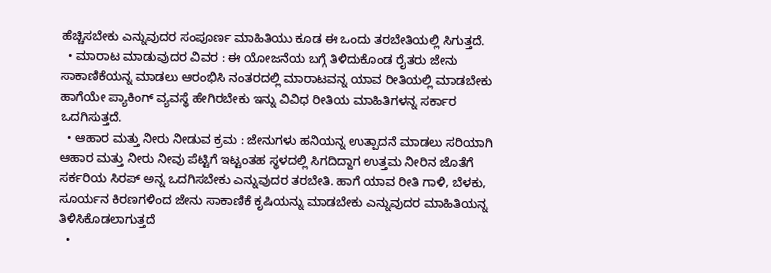ಹೆಚ್ಚಿಸಬೇಕು ಎನ್ನುವುದರ ಸಂಪೂರ್ಣ ಮಾಹಿತಿಯು ಕೂಡ ಈ ಒಂದು ತರಬೇತಿಯಲ್ಲಿ ಸಿಗುತ್ತದೆ.
  • ಮಾರಾಟ ಮಾಡುವುದರ ವಿವರ : ಈ ಯೋಜನೆಯ ಬಗ್ಗೆ ತಿಳಿದುಕೊಂಡ ರೈತರು ಜೇನು ಸಾಕಾಣಿಕೆಯನ್ನ ಮಾಡಲು ಆರಂಭಿಸಿ ನಂತರದಲ್ಲಿ ಮಾರಾಟವನ್ನ ಯಾವ ರೀತಿಯಲ್ಲಿ ಮಾಡಬೇಕು ಹಾಗೆಯೇ ಪ್ಯಾಕಿಂಗ್ ವ್ಯವಸ್ಥೆ ಹೇಗಿರಬೇಕು ಇನ್ನು ವಿವಿಧ ರೀತಿಯ ಮಾಹಿತಿಗಳನ್ನ ಸರ್ಕಾರ ಒದಗಿಸುತ್ತದೆ.
  • ಆಹಾರ ಮತ್ತು ನೀರು ನೀಡುವ ಕ್ರಮ : ಜೇನುಗಳು ಹನಿಯನ್ನ ಉತ್ಪಾದನೆ ಮಾಡಲು ಸರಿಯಾಗಿ ಆಹಾರ ಮತ್ತು ನೀರು ನೀವು ಪೆಟ್ಟಿಗೆ ಇಟ್ಟಂತಹ ಸ್ಥಳದಲ್ಲಿ ಸಿಗದಿದ್ದಾಗ ಉತ್ತಮ ನೀರಿನ ಜೊತೆಗೆ ಸರ್ಕರಿಯ ಸಿರಪ್ ಅನ್ನ ಒದಗಿಸಬೇಕು ಎನ್ನುವುದರ ತರಬೇತಿ. ಹಾಗೆ ಯಾವ ರೀತಿ ಗಾಳಿ, ಬೆಳಕು, ಸೂರ್ಯನ ಕಿರಣಗಳಿಂದ ಜೇನು ಸಾಕಾಣಿಕೆ ಕೃಷಿಯನ್ನು ಮಾಡಬೇಕು ಎನ್ನುವುದರ ಮಾಹಿತಿಯನ್ನ ತಿಳಿಸಿಕೊಡಲಾಗುತ್ತದೆ
  •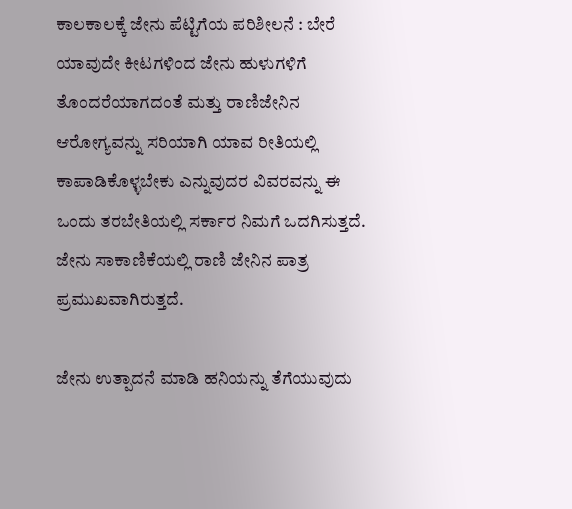ಕಾಲಕಾಲಕ್ಕೆ ಜೇನು ಪೆಟ್ಟಿಗೆಯ ಪರಿಶೀಲನೆ : ಬೇರೆ ಯಾವುದೇ ಕೀಟಗಳಿಂದ ಜೇನು ಹುಳುಗಳಿಗೆ ತೊಂದರೆಯಾಗದಂತೆ ಮತ್ತು ರಾಣಿಜೇನಿನ ಆರೋಗ್ಯವನ್ನು ಸರಿಯಾಗಿ ಯಾವ ರೀತಿಯಲ್ಲಿ ಕಾಪಾಡಿಕೊಳ್ಳಬೇಕು ಎನ್ನುವುದರ ವಿವರವನ್ನು ಈ ಒಂದು ತರಬೇತಿಯಲ್ಲಿ ಸರ್ಕಾರ ನಿಮಗೆ ಒದಗಿಸುತ್ತದೆ. ಜೇನು ಸಾಕಾಣಿಕೆಯಲ್ಲಿ ರಾಣಿ ಜೇನಿನ ಪಾತ್ರ ಪ್ರಮುಖವಾಗಿರುತ್ತದೆ.

ಜೇನು ಉತ್ಪಾದನೆ ಮಾಡಿ ಹನಿಯನ್ನು ತೆಗೆಯುವುದು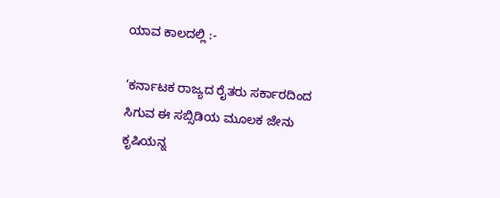ಯಾವ ಕಾಲದಲ್ಲಿ :-

‘ಕರ್ನಾಟಕ ರಾಜ್ಯದ ರೈತರು ಸರ್ಕಾರದಿಂದ ಸಿಗುವ ಈ ಸಬ್ಸಿಡಿಯ ಮೂಲಕ ಜೇನು ಕೃಷಿಯನ್ನ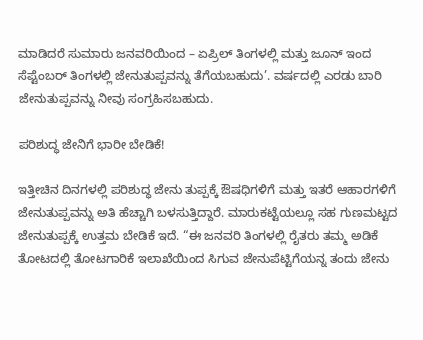ಮಾಡಿದರೆ ಸುಮಾರು ಜನವರಿಯಿಂದ – ಏಪ್ರಿಲ್ ತಿಂಗಳಲ್ಲಿ ಮತ್ತು ಜೂನ್ ಇಂದ ಸೆಪ್ಟೆಂಬರ್ ತಿಂಗಳಲ್ಲಿ ಜೇನುತುಪ್ಪವನ್ನು ತೆಗೆಯಬಹುದು’. ವರ್ಷದಲ್ಲಿ ಎರಡು ಬಾರಿ ಜೇನುತುಪ್ಪವನ್ನು ನೀವು ಸಂಗ್ರಹಿಸಬಹುದು.

ಪರಿಶುದ್ಧ ಜೇನಿಗೆ ಭಾರೀ ಬೇಡಿಕೆ!

ಇತ್ತೀಚಿನ ದಿನಗಳಲ್ಲಿ ಪರಿಶುದ್ಧ ಜೇನು ತುಪ್ಪಕ್ಕೆ ಔಷಧಿಗಳಿಗೆ ಮತ್ತು ಇತರೆ ಆಹಾರಗಳಿಗೆ ಜೇನುತುಪ್ಪವನ್ನು ಅತಿ ಹೆಚ್ಚಾಗಿ ಬಳಸುತ್ತಿದ್ದಾರೆ. ಮಾರುಕಟ್ಟೆಯಲ್ಲೂ ಸಹ ಗುಣಮಟ್ಟದ ಜೇನುತುಪ್ಪಕ್ಕೆ ಉತ್ತಮ ಬೇಡಿಕೆ ಇದೆ. “ಈ ಜನವರಿ ತಿಂಗಳಲ್ಲಿ ರೈತರು ತಮ್ಮ ಅಡಿಕೆ ತೋಟದಲ್ಲಿ ತೋಟಗಾರಿಕೆ ಇಲಾಖೆಯಿಂದ ಸಿಗುವ ಜೇನುಪೆಟ್ಟಿಗೆಯನ್ನ ತಂದು ಜೇನು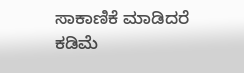ಸಾಕಾಣಿಕೆ ಮಾಡಿದರೆ ಕಡಿಮೆ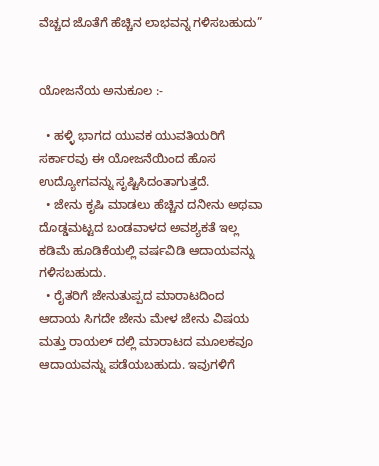ವೆಚ್ಚದ ಜೊತೆಗೆ ಹೆಚ್ಚಿನ ಲಾಭವನ್ನ ಗಳಿಸಬಹುದು”


ಯೋಜನೆಯ ಅನುಕೂಲ :-

  • ಹಳ್ಳಿ ಭಾಗದ ಯುವಕ ಯುವತಿಯರಿಗೆ ಸರ್ಕಾರವು ಈ ಯೋಜನೆಯಿಂದ ಹೊಸ ಉದ್ಯೋಗವನ್ನು ಸೃಷ್ಟಿಸಿದಂತಾಗುತ್ತದೆ.
  • ಜೇನು ಕೃಷಿ ಮಾಡಲು ಹೆಚ್ಚಿನ ದನೀನು ಅಥವಾ ದೊಡ್ಡಮಟ್ಟದ ಬಂಡವಾಳದ ಅವಶ್ಯಕತೆ ಇಲ್ಲ ಕಡಿಮೆ ಹೂಡಿಕೆಯಲ್ಲಿ ವರ್ಷವಿಡಿ ಆದಾಯವನ್ನು ಗಳಿಸಬಹುದು.
  • ರೈತರಿಗೆ ಜೇನುತುಪ್ಪದ ಮಾರಾಟದಿಂದ ಆದಾಯ ಸಿಗದೇ ಜೇನು ಮೇಳ ಜೇನು ವಿಷಯ ಮತ್ತು ರಾಯಲ್ ದಲ್ಲಿ ಮಾರಾಟದ ಮೂಲಕವೂ ಆದಾಯವನ್ನು ಪಡೆಯಬಹುದು. ಇವುಗಳಿಗೆ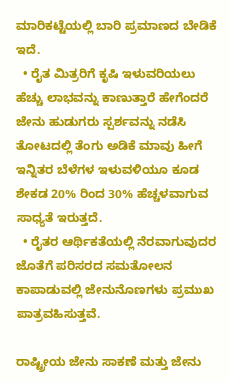ಮಾರಿಕಟ್ಟೆಯಲ್ಲಿ ಬಾರಿ ಪ್ರಮಾಣದ ಬೇಡಿಕೆ ಇದೆ.
  • ರೈತ ಮಿತ್ರರಿಗೆ ಕೃಷಿ ಇಳುವರಿಯಲು ಹೆಚ್ಚು ಲಾಭವನ್ನು ಕಾಣುತ್ತಾರೆ ಹೇಗೆಂದರೆ ಜೇನು ಹುಡುಗರು ಸ್ಪರ್ಶವನ್ನು ನಡೆಸಿ ತೋಟದಲ್ಲಿ ತೆಂಗು ಅಡಿಕೆ ಮಾವು ಹೀಗೆ ಇನ್ನಿತರ ಬೆಳೆಗಳ ಇಳುವಳಿಯೂ ಕೂಡ ಶೇಕಡ 20% ರಿಂದ 30% ಹೆಚ್ಚಳವಾಗುವ ಸಾಧ್ಯತೆ ಇರುತ್ತದೆ.
  • ರೈತರ ಆರ್ಥಿಕತೆಯಲ್ಲಿ ನೆರವಾಗುವುದರ ಜೊತೆಗೆ ಪರಿಸರದ ಸಮತೋಲನ ಕಾಪಾಡುವಲ್ಲಿ ಜೇನುನೊಣಗಳು ಪ್ರಮುಖ ಪಾತ್ರವಹಿಸುತ್ತವೆ.

ರಾಷ್ಟ್ರೀಯ ಜೇನು ಸಾಕಣೆ ಮತ್ತು ಜೇನು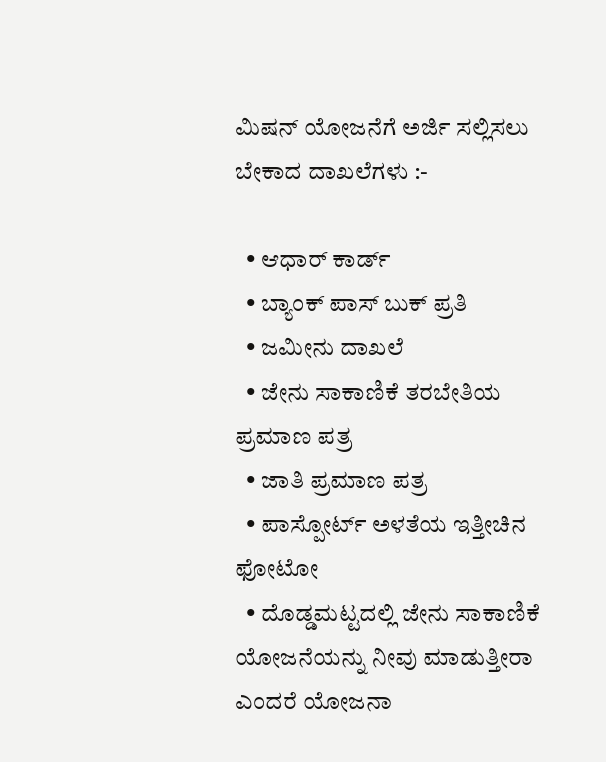ಮಿಷನ್ ಯೋಜನೆಗೆ ಅರ್ಜಿ ಸಲ್ಲಿಸಲು ಬೇಕಾದ ದಾಖಲೆಗಳು :-

  • ಆಧಾರ್ ಕಾರ್ಡ್
  • ಬ್ಯಾಂಕ್ ಪಾಸ್ ಬುಕ್ ಪ್ರತಿ
  • ಜಮೀನು ದಾಖಲೆ
  • ಜೇನು ಸಾಕಾಣಿಕೆ ತರಬೇತಿಯ ಪ್ರಮಾಣ ಪತ್ರ
  • ಜಾತಿ ಪ್ರಮಾಣ ಪತ್ರ
  • ಪಾಸ್ಪೋರ್ಟ್ ಅಳತೆಯ ಇತ್ತೀಚಿನ ಫೋಟೋ
  • ದೊಡ್ಡಮಟ್ಟದಲ್ಲಿ ಜೇನು ಸಾಕಾಣಿಕೆ ಯೋಜನೆಯನ್ನು ನೀವು ಮಾಡುತ್ತೀರಾ ಎಂದರೆ ಯೋಜನಾ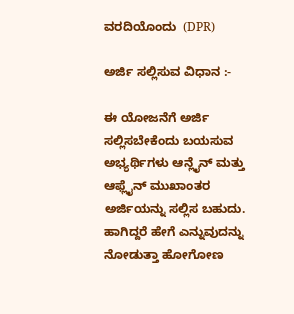ವರದಿಯೊಂದು  (DPR)

ಅರ್ಜಿ ಸಲ್ಲಿಸುವ ವಿಧಾನ :-

ಈ ಯೋಜನೆಗೆ ಅರ್ಜಿ ಸಲ್ಲಿಸಬೇಕೆಂದು ಬಯಸುವ ಅಭ್ಯರ್ಥಿಗಳು ಆನ್ಲೈನ್ ಮತ್ತು ಆಫ್ಲೈನ್ ಮುಖಾಂತರ ಅರ್ಜಿಯನ್ನು ಸಲ್ಲಿಸ ಬಹುದು. ಹಾಗಿದ್ದರೆ ಹೇಗೆ ಎನ್ನುವುದನ್ನು ನೋಡುತ್ತಾ ಹೋಗೋಣ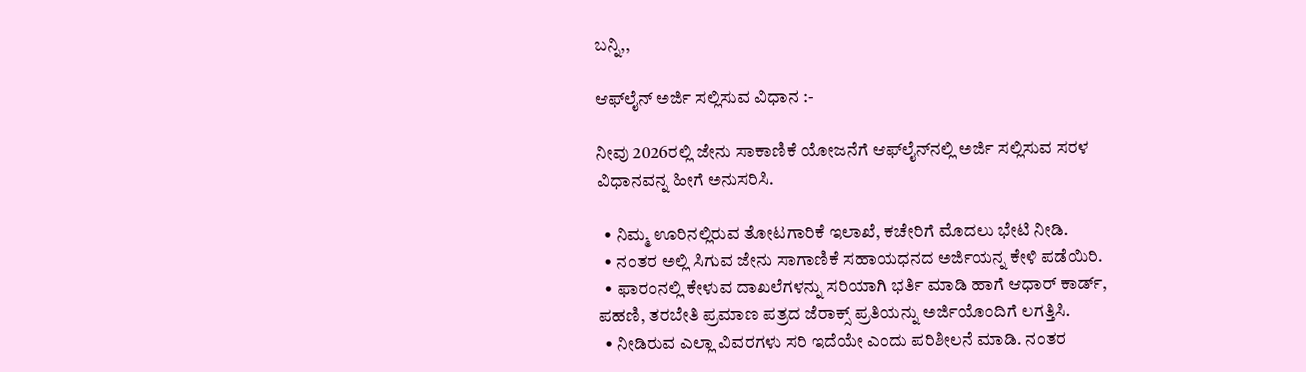ಬನ್ನಿ,,

ಆಫ್‌ಲೈನ್ ಅರ್ಜಿ ಸಲ್ಲಿಸುವ ವಿಧಾನ :-

ನೀವು 2026ರಲ್ಲಿ ಜೇನು ಸಾಕಾಣಿಕೆ ಯೋಜನೆಗೆ ಆಫ್‌ಲೈನ್‌ನಲ್ಲಿ ಅರ್ಜಿ ಸಲ್ಲಿಸುವ ಸರಳ ವಿಧಾನವನ್ನ ಹೀಗೆ ಅನುಸರಿಸಿ.

  • ನಿಮ್ಮ ಊರಿನಲ್ಲಿರುವ ತೋಟಗಾರಿಕೆ ಇಲಾಖೆ, ಕಚೇರಿಗೆ ಮೊದಲು ಭೇಟಿ ನೀಡಿ.
  • ನಂತರ ಅಲ್ಲಿ ಸಿಗುವ ಜೇನು ಸಾಗಾಣಿಕೆ ಸಹಾಯಧನದ ಅರ್ಜಿಯನ್ನ ಕೇಳಿ ಪಡೆಯಿರಿ.
  • ಫಾರಂನಲ್ಲಿ ಕೇಳುವ ದಾಖಲೆಗಳನ್ನು ಸರಿಯಾಗಿ ಭರ್ತಿ ಮಾಡಿ ಹಾಗೆ ಆಧಾರ್ ಕಾರ್ಡ್, ಪಹಣಿ, ತರಬೇತಿ ಪ್ರಮಾಣ ಪತ್ರದ ಜೆರಾಕ್ಸ್ ಪ್ರತಿಯನ್ನು ಅರ್ಜಿಯೊಂದಿಗೆ ಲಗತ್ತಿಸಿ.
  • ನೀಡಿರುವ ಎಲ್ಲಾ ವಿವರಗಳು ಸರಿ ಇದೆಯೇ ಎಂದು ಪರಿಶೀಲನೆ ಮಾಡಿ. ನಂತರ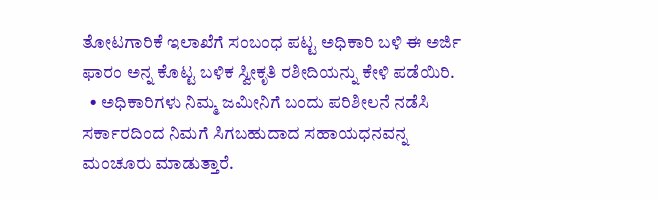ತೋಟಗಾರಿಕೆ ಇಲಾಖೆಗೆ ಸಂಬಂಧ ಪಟ್ಟ ಅಧಿಕಾರಿ ಬಳಿ ಈ ಅರ್ಜಿ ಫಾರಂ ಅನ್ನ ಕೊಟ್ಟ ಬಳಿಕ ಸ್ವೀಕೃತಿ ರಶೀದಿಯನ್ನು ಕೇಳಿ ಪಡೆಯಿರಿ.
  • ಅಧಿಕಾರಿಗಳು ನಿಮ್ಮ ಜಮೀನಿಗೆ ಬಂದು ಪರಿಶೀಲನೆ ನಡೆಸಿ ಸರ್ಕಾರದಿಂದ ನಿಮಗೆ ಸಿಗಬಹುದಾದ ಸಹಾಯಧನವನ್ನ ಮಂಚೂರು ಮಾಡುತ್ತಾರೆ.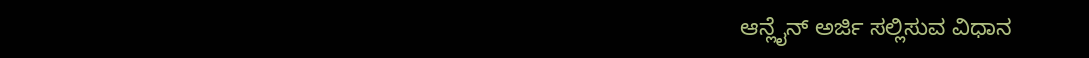ಆನ್ಲೈನ್ ಅರ್ಜಿ ಸಲ್ಲಿಸುವ ವಿಧಾನ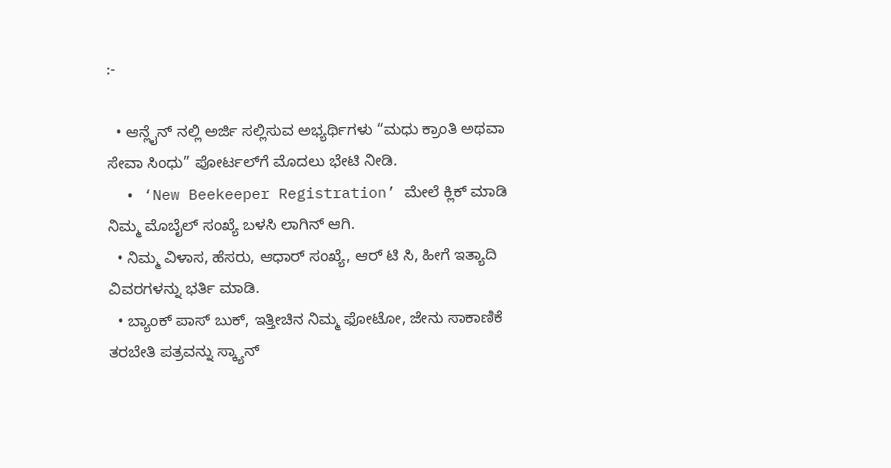:-

  • ಆನ್ಲೈನ್ ನಲ್ಲಿ ಅರ್ಜಿ ಸಲ್ಲಿಸುವ ಅಭ್ಯರ್ಥಿಗಳು “ಮಧು ಕ್ರಾಂತಿ ಅಥವಾ ಸೇವಾ ಸಿಂಧು” ಪೋರ್ಟಲ್‌ಗೆ ಮೊದಲು ಭೇಟಿ ನೀಡಿ.
  • ‘New Beekeeper Registration’ ಮೇಲೆ ಕ್ಲಿಕ್ ಮಾಡಿ ನಿಮ್ಮ ಮೊಬೈಲ್ ಸಂಖ್ಯೆ ಬಳಸಿ ಲಾಗಿನ್ ಆಗಿ.
  • ನಿಮ್ಮ ವಿಳಾಸ, ಹೆಸರು, ಆಧಾರ್ ಸಂಖ್ಯೆ, ಆರ್ ಟಿ ಸಿ, ಹೀಗೆ ಇತ್ಯಾದಿ ವಿವರಗಳನ್ನು ಭರ್ತಿ ಮಾಡಿ.
  • ಬ್ಯಾಂಕ್ ಪಾಸ್ ಬುಕ್, ಇತ್ತೀಚಿನ ನಿಮ್ಮ ಫೋಟೋ, ಜೇನು ಸಾಕಾಣಿಕೆ ತರಬೇತಿ ಪತ್ರವನ್ನು ಸ್ಕ್ಯಾನ್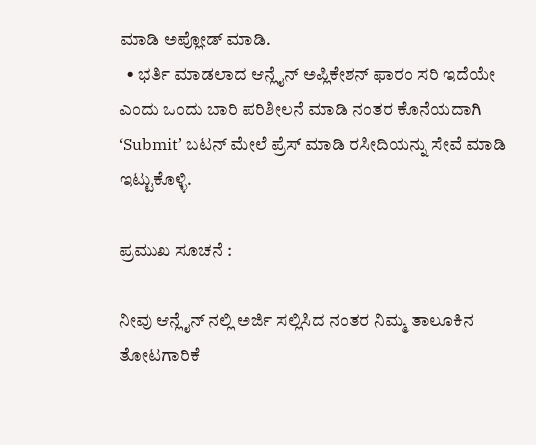ಮಾಡಿ ಅಪ್ಲೋಡ್ ಮಾಡಿ.
  • ಭರ್ತಿ ಮಾಡಲಾದ ಆನ್ಲೈನ್ ಅಪ್ಲಿಕೇಶನ್ ಫಾರಂ ಸರಿ ಇದೆಯೇ ಎಂದು ಒಂದು ಬಾರಿ ಪರಿಶೀಲನೆ ಮಾಡಿ ನಂತರ ಕೊನೆಯದಾಗಿ ‘Submit’ ಬಟನ್ ಮೇಲೆ ಪ್ರೆಸ್ ಮಾಡಿ ರಸೀದಿಯನ್ನು ಸೇವೆ ಮಾಡಿ ಇಟ್ಟುಕೊಳ್ಳಿ.

ಪ್ರಮುಖ ಸೂಚನೆ :

ನೀವು ಆನ್ಲೈನ್ ನಲ್ಲಿ ಅರ್ಜಿ ಸಲ್ಲಿಸಿದ ನಂತರ ನಿಮ್ಮ ತಾಲೂಕಿನ ತೋಟಗಾರಿಕೆ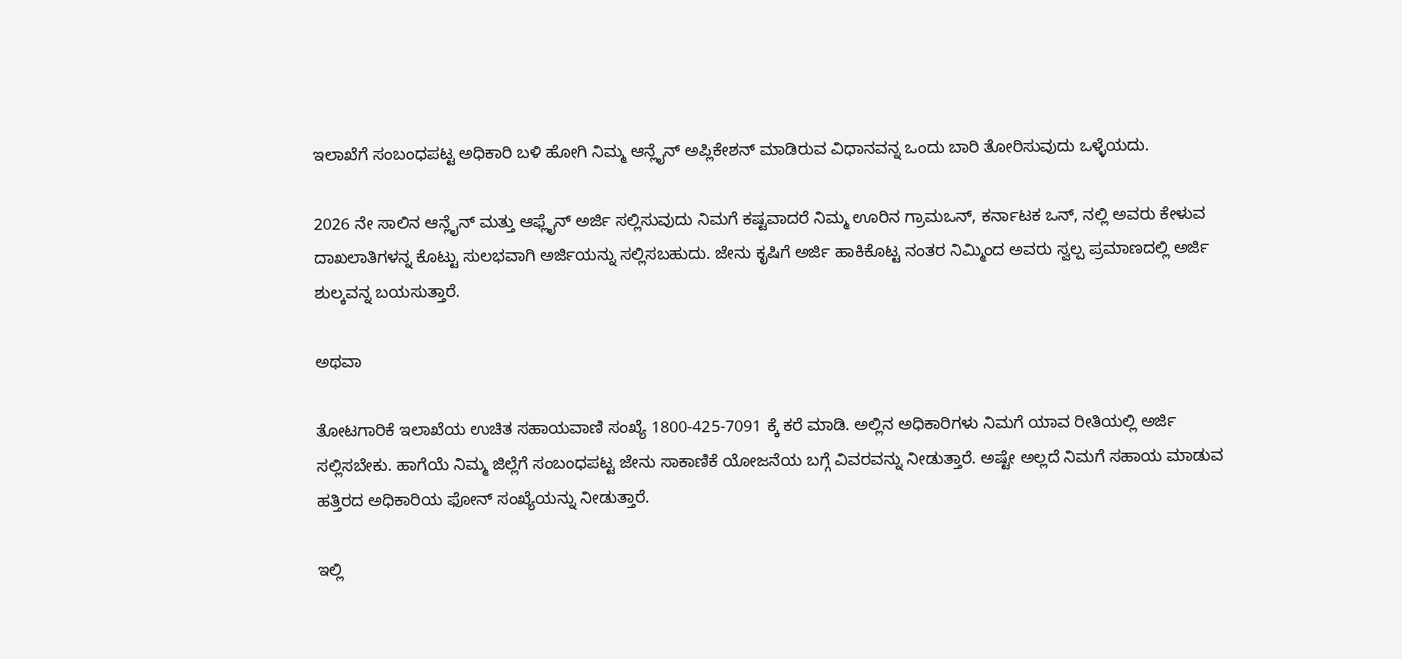ಇಲಾಖೆಗೆ ಸಂಬಂಧಪಟ್ಟ ಅಧಿಕಾರಿ ಬಳಿ ಹೋಗಿ ನಿಮ್ಮ ಆನ್ಲೈನ್ ಅಪ್ಲಿಕೇಶನ್ ಮಾಡಿರುವ ವಿಧಾನವನ್ನ ಒಂದು ಬಾರಿ ತೋರಿಸುವುದು ಒಳ್ಳೆಯದು.

2026 ನೇ ಸಾಲಿನ ಆನ್ಲೈನ್ ಮತ್ತು ಆಫ್ಲೈನ್ ಅರ್ಜಿ ಸಲ್ಲಿಸುವುದು ನಿಮಗೆ ಕಷ್ಟವಾದರೆ ನಿಮ್ಮ ಊರಿನ ಗ್ರಾಮಒನ್, ಕರ್ನಾಟಕ ಒನ್, ನಲ್ಲಿ ಅವರು ಕೇಳುವ ದಾಖಲಾತಿಗಳನ್ನ ಕೊಟ್ಟು ಸುಲಭವಾಗಿ ಅರ್ಜಿಯನ್ನು ಸಲ್ಲಿಸಬಹುದು. ಜೇನು ಕೃಷಿಗೆ ಅರ್ಜಿ ಹಾಕಿಕೊಟ್ಟ ನಂತರ ನಿಮ್ಮಿಂದ ಅವರು ಸ್ವಲ್ಪ ಪ್ರಮಾಣದಲ್ಲಿ ಅರ್ಜಿ ಶುಲ್ಕವನ್ನ ಬಯಸುತ್ತಾರೆ.

ಅಥವಾ

ತೋಟಗಾರಿಕೆ ಇಲಾಖೆಯ ಉಚಿತ ಸಹಾಯವಾಣಿ ಸಂಖ್ಯೆ 1800-425-7091 ಕ್ಕೆ ಕರೆ ಮಾಡಿ. ಅಲ್ಲಿನ ಅಧಿಕಾರಿಗಳು ನಿಮಗೆ ಯಾವ ರೀತಿಯಲ್ಲಿ ಅರ್ಜಿ ಸಲ್ಲಿಸಬೇಕು. ಹಾಗೆಯೆ ನಿಮ್ಮ ಜಿಲ್ಲೆಗೆ ಸಂಬಂಧಪಟ್ಟ ಜೇನು ಸಾಕಾಣಿಕೆ ಯೋಜನೆಯ ಬಗ್ಗೆ ವಿವರವನ್ನು ನೀಡುತ್ತಾರೆ. ಅಷ್ಟೇ ಅಲ್ಲದೆ ನಿಮಗೆ ಸಹಾಯ ಮಾಡುವ ಹತ್ತಿರದ ಅಧಿಕಾರಿಯ ಫೋನ್ ಸಂಖ್ಯೆಯನ್ನು ನೀಡುತ್ತಾರೆ.

ಇಲ್ಲಿ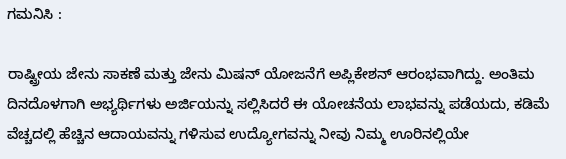ಗಮನಿಸಿ :

ರಾಷ್ಟ್ರೀಯ ಜೇನು ಸಾಕಣೆ ಮತ್ತು ಜೇನು ಮಿಷನ್ ಯೋಜನೆಗೆ ಅಪ್ಲಿಕೇಶನ್ ಆರಂಭವಾಗಿದ್ದು. ಅಂತಿಮ ದಿನದೊಳಗಾಗಿ ಅಭ್ಯರ್ಥಿಗಳು ಅರ್ಜಿಯನ್ನು ಸಲ್ಲಿಸಿದರೆ ಈ ಯೋಚನೆಯ ಲಾಭವನ್ನು ಪಡೆಯದು, ಕಡಿಮೆ ವೆಚ್ಚದಲ್ಲಿ ಹೆಚ್ಚಿನ ಆದಾಯವನ್ನು ಗಳಿಸುವ ಉದ್ಯೋಗವನ್ನು ನೀವು ನಿಮ್ಮ ಊರಿನಲ್ಲಿಯೇ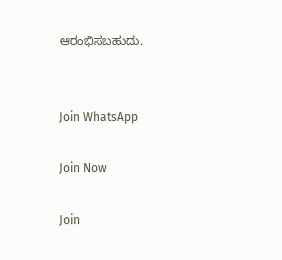ಆರಂಭಿಸಬಹುದು.


Join WhatsApp

Join Now

Join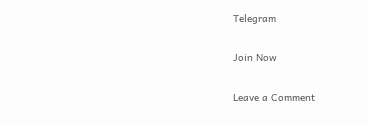Telegram

Join Now

Leave a Comment